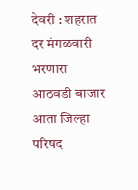देवरी : शहरात दर मंगळवारी भरणारा आठवडी बाजार आता जिल्हा परिषद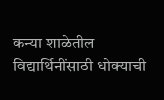कन्या शाळेतील विद्यार्थिनींसाठी धोक्याची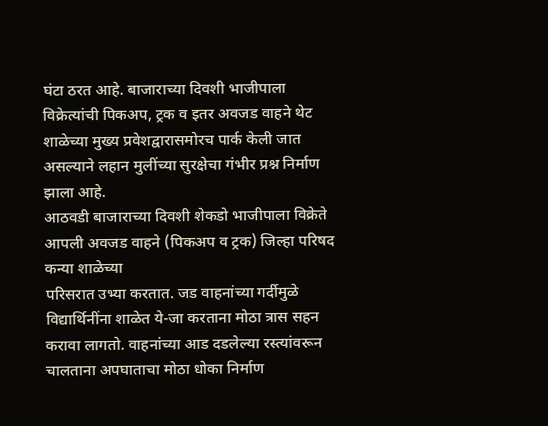घंटा ठरत आहे. बाजाराच्या दिवशी भाजीपाला विक्रेत्यांची पिकअप, ट्रक व इतर अवजड वाहने थेट शाळेच्या मुख्य प्रवेशद्वारासमोरच पार्क केली जात असल्याने लहान मुलींच्या सुरक्षेचा गंभीर प्रश्न निर्माण झाला आहे.
आठवडी बाजाराच्या दिवशी शेकडो भाजीपाला विक्रेते आपली अवजड वाहने (पिकअप व ट्रक) जिल्हा परिषद कन्या शाळेच्या
परिसरात उभ्या करतात. जड वाहनांच्या गर्दीमुळे विद्यार्थिनींना शाळेत ये-जा करताना मोठा त्रास सहन करावा लागतो. वाहनांच्या आड दडलेल्या रस्त्यांवरून चालताना अपघाताचा मोठा धोका निर्माण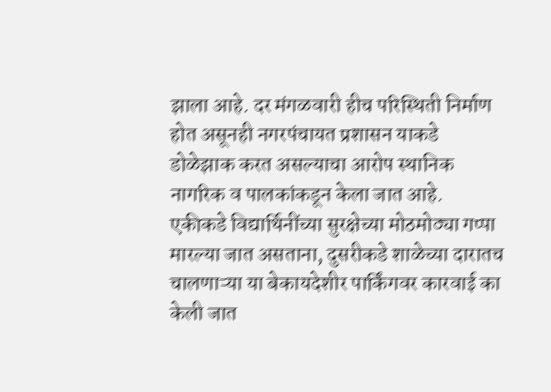झाला आहे. दर मंगळवारी हीच परिस्थिती निर्माण होत असूनही नगरपंचायत प्रशासन याकडे डोळेझाक करत असल्याचा आरोप स्थानिक नागरिक व पालकांकडून केला जात आहे.
एकीकडे विद्यार्थिनींच्या सुरक्षेच्या मोठमोठ्या गप्पा मारल्या जात असताना, दुसरीकडे शाळेच्या दारातच चालणाऱ्या या बेकायदेशीर पार्किंगवर कारवाई का केली जात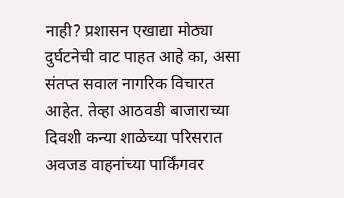नाही? प्रशासन एखाद्या मोठ्या दुर्घटनेची वाट पाहत आहे का, असा संतप्त सवाल नागरिक विचारत आहेत. तेव्हा आठवडी बाजाराच्या दिवशी कन्या शाळेच्या परिसरात अवजड वाहनांच्या पार्किंगवर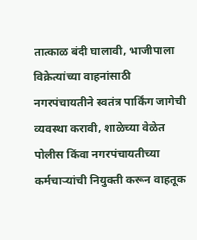तात्काळ बंदी घालावी, भाजीपाला विक्रेत्यांच्या वाहनांसाठी नगरपंचायतीने स्वतंत्र पार्किंग जागेची व्यवस्था करावी, शाळेच्या वेळेत पोलीस किंवा नगरपंचायतीच्या कर्मचाऱ्यांची नियुक्ती करून वाहतूक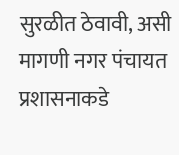सुरळीत ठेवावी, असी मागणी नगर पंचायत प्रशासनाकडे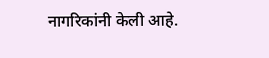नागरिकांनी केली आहे.